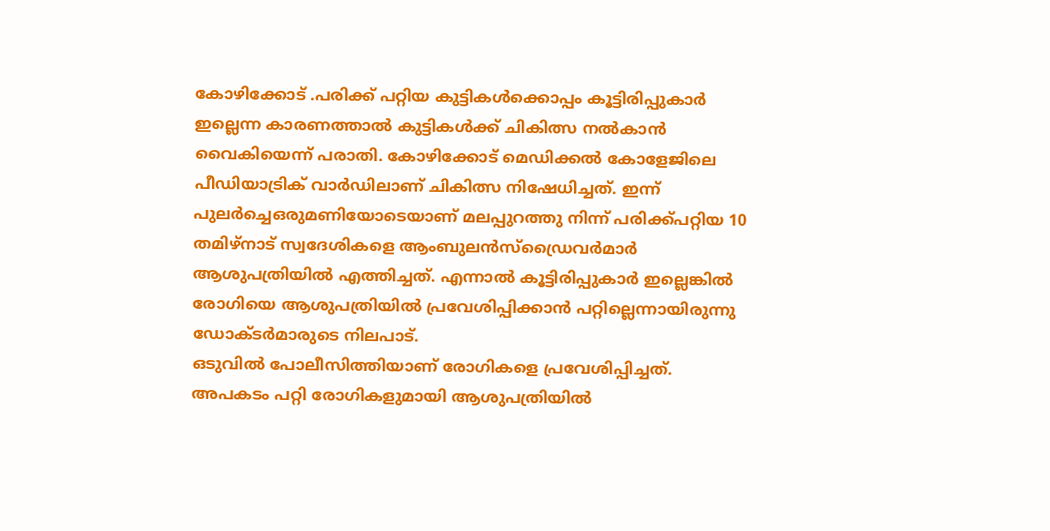കോഴിക്കോട് .പരിക്ക് പറ്റിയ കുട്ടികൾക്കൊപ്പം കൂട്ടിരിപ്പുകാർ ഇല്ലെന്ന കാരണത്താൽ കുട്ടികൾക്ക് ചികിത്സ നൽകാൻ വൈകിയെന്ന് പരാതി. കോഴിക്കോട് മെഡിക്കൽ കോളേജിലെ പീഡിയാട്രിക് വാർഡിലാണ് ചികിത്സ നിഷേധിച്ചത്. ഇന്ന് പുലർച്ചെഒരുമണിയോടെയാണ് മലപ്പുറത്തു നിന്ന് പരിക്ക്പറ്റിയ 10 തമിഴ്നാട് സ്വദേശികളെ ആംബുലൻസ്ഡ്രൈവർമാർ ആശുപത്രിയിൽ എത്തിച്ചത്. എന്നാൽ കൂട്ടിരിപ്പുകാർ ഇല്ലെങ്കിൽ രോഗിയെ ആശുപത്രിയിൽ പ്രവേശിപ്പിക്കാൻ പറ്റില്ലെന്നായിരുന്നു ഡോക്ടർമാരുടെ നിലപാട്.
ഒടുവിൽ പോലീസിത്തിയാണ് രോഗികളെ പ്രവേശിപ്പിച്ചത്. അപകടം പറ്റി രോഗികളുമായി ആശുപത്രിയിൽ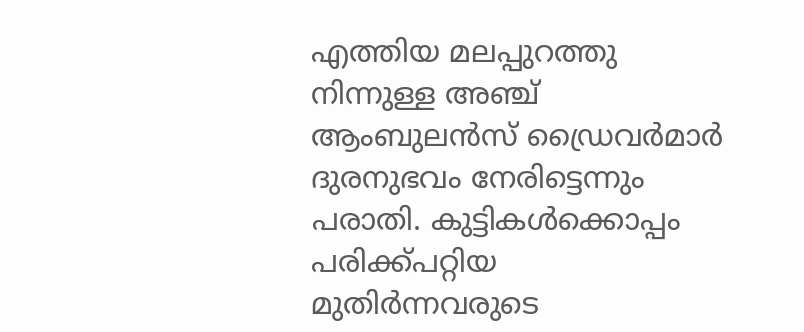എത്തിയ മലപ്പുറത്തു നിന്നുള്ള അഞ്ച് ആംബുലൻസ് ഡ്രൈവർമാർ ദുരനുഭവം നേരിട്ടെന്നും പരാതി. കുട്ടികൾക്കൊപ്പം പരിക്ക്പറ്റിയ മുതിർന്നവരുടെ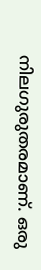നിലഗുരുതരമാണ്. ഒരു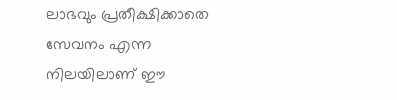ലാഭവും പ്രതീക്ഷിക്കാതെ സേവനം എന്ന നിലയിലാണ് ഈ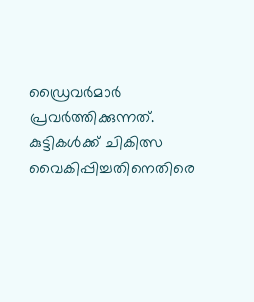ഡ്രൈവർമാർ പ്രവർത്തിക്കുന്നത്. കുട്ടികൾക്ക് ചികിത്സ വൈകിപ്പിച്ചതിനെതിരെ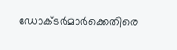ഡോക്ടർമാർക്കെതിരെ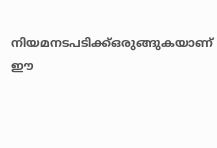നിയമനടപടിക്ക്ഒരുങ്ങുകയാണ് ഈ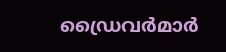ഡ്രൈവർമാർ